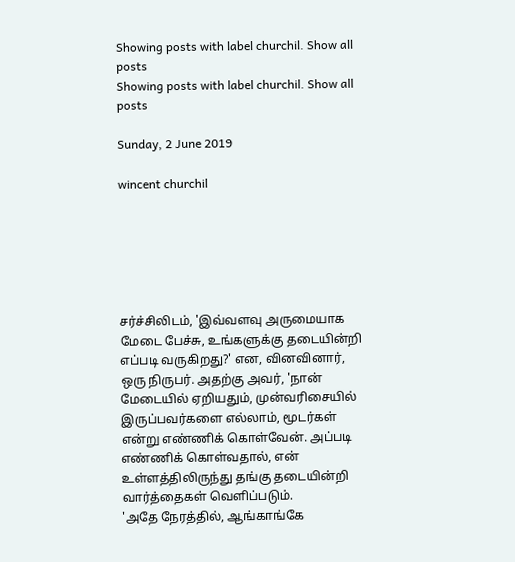Showing posts with label churchil. Show all posts
Showing posts with label churchil. Show all posts

Sunday, 2 June 2019

wincent churchil






சர்ச்சிலிடம், 'இவ்வளவு அருமையாக மேடை பேச்சு, உங்களுக்கு தடையின்றி எப்படி வருகிறது?' என, வினவினார், ஒரு நிருபர். அதற்கு அவர், 'நான் மேடையில் ஏறியதும், முன்வரிசையில் இருப்பவர்களை எல்லாம், மூடர்கள் என்று எண்ணிக் கொள்வேன். அப்படி எண்ணிக் கொள்வதால், என் உள்ளத்திலிருந்து தங்கு தடையின்றி வார்த்தைகள் வெளிப்படும்.
'அதே நேரத்தில், ஆங்காங்கே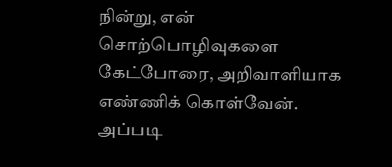நின்று, என் சொற்பொழிவுகளை கேட்போரை, அறிவாளியாக எண்ணிக் கொள்வேன். அப்படி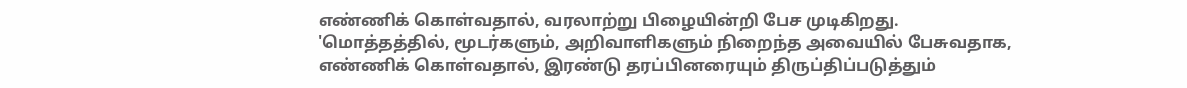எண்ணிக் கொள்வதால், வரலாற்று பிழையின்றி பேச முடிகிறது.
'மொத்தத்தில், மூடர்களும், அறிவாளிகளும் நிறைந்த அவையில் பேசுவதாக, எண்ணிக் கொள்வதால், இரண்டு தரப்பினரையும் திருப்திப்படுத்தும்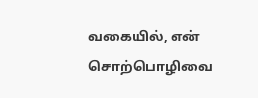வகையில், என் சொற்பொழிவை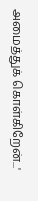அமைத்துக் கொள்கிறேன்...'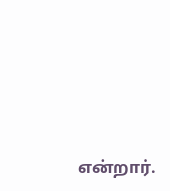என்றார்.